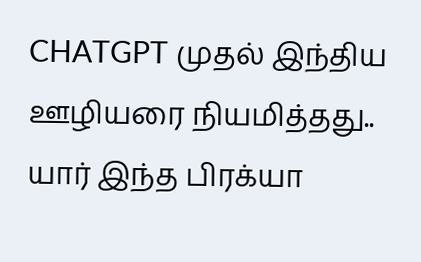CHATGPT முதல் இந்திய ஊழியரை நியமித்தது.. யார் இந்த பிரக்யா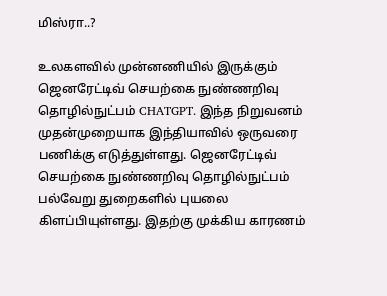மிஸ்ரா..?

உலகளவில் முன்னணியில் இருக்கும் ஜெனரேட்டிவ் செயற்கை நுண்ணறிவு தொழில்நுட்பம் CHATGPT. இந்த நிறுவனம் முதன்முறையாக இந்தியாவில் ஒருவரை பணிக்கு எடுத்துள்ளது. ஜெனரேட்டிவ் செயற்கை நுண்ணறிவு தொழில்நுட்பம் பல்வேறு துறைகளில் புயலை கிளப்பியுள்ளது. இதற்கு முக்கிய காரணம்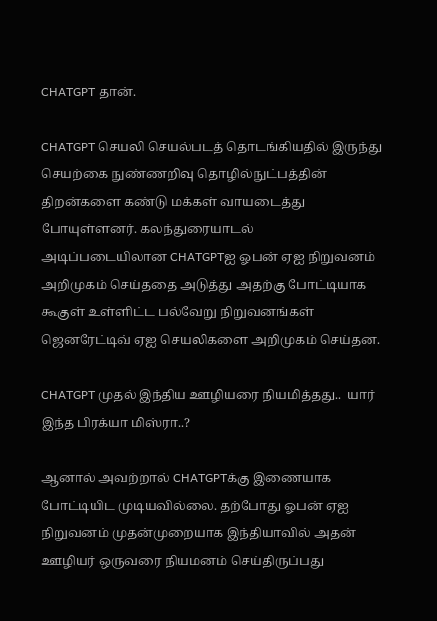CHATGPT தான்.

CHATGPT செயலி செயல்படத் தொடங்கியதில் இருந்து செயற்கை நுண்ணறிவு தொழில்நுட்பத்தின் திறன்களை கண்டு மக்கள் வாயடைத்து போயுள்ளனர். கலந்துரையாடல் அடிப்படையிலான CHATGPTஐ ஓபன் ஏஐ நிறுவனம் அறிமுகம் செய்ததை அடுத்து அதற்கு போட்டியாக கூகுள் உள்ளிட்ட பல்வேறு நிறுவனங்கள் ஜெனரேட்டிவ் ஏஐ செயலிகளை அறிமுகம் செய்தன.

CHATGPT முதல் இந்திய ஊழியரை நியமித்தது..  யார் இந்த பிரக்யா மிஸ்ரா..?

ஆனால் அவற்றால் CHATGPTக்கு இணையாக போட்டியிட முடியவில்லை. தற்போது ஓபன் ஏஐ நிறுவனம் முதன்முறையாக இந்தியாவில் அதன் ஊழியர் ஒருவரை நியமனம் செய்திருப்பது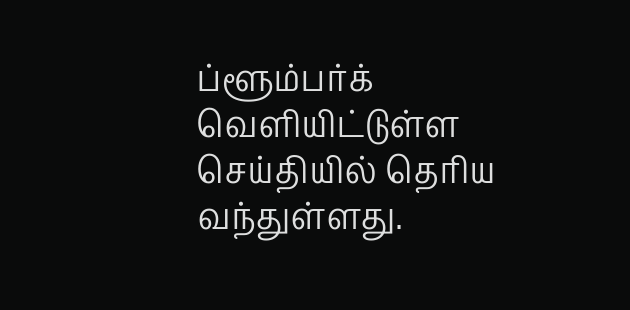ப்ளூம்பர்க் வெளியிட்டுள்ள செய்தியில் தெரிய வந்துள்ளது.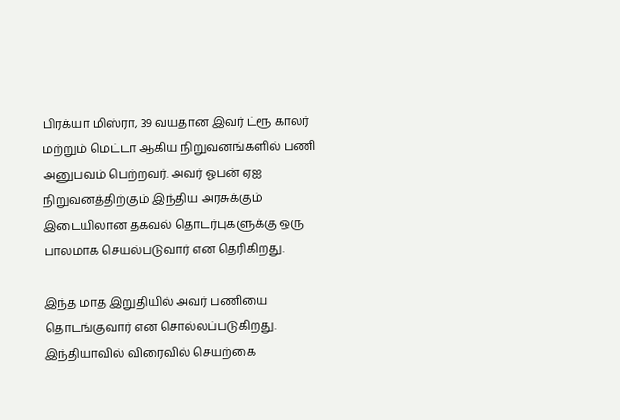பிரக்யா மிஸ்ரா, 39 வயதான இவர் ட்ரூ காலர் மற்றும் மெட்டா ஆகிய நிறுவனங்களில் பணி அனுபவம் பெற்றவர். அவர் ஓபன் ஏஐ நிறுவனத்திற்கும் இந்திய அரசுக்கும் இடையிலான தகவல் தொடர்புகளுக்கு ஒரு பாலமாக செயல்படுவார் என தெரிகிறது.

இந்த மாத இறுதியில் அவர் பணியை தொடங்குவார் என சொல்லப்படுகிறது. இந்தியாவில் விரைவில் செயற்கை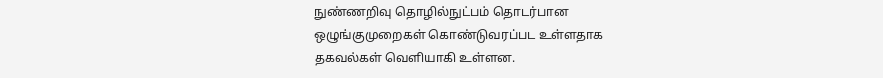நுண்ணறிவு தொழில்நுட்பம் தொடர்பான ஒழுங்குமுறைகள் கொண்டுவரப்பட உள்ளதாக தகவல்கள் வெளியாகி உள்ளன.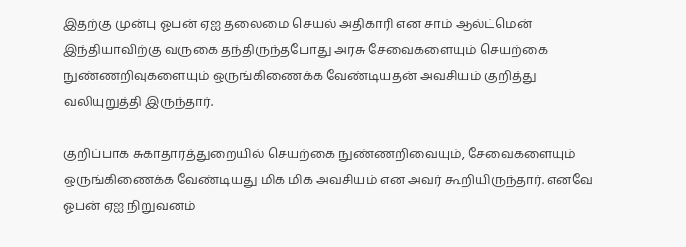இதற்கு முன்பு ஓபன் ஏஐ தலைமை செயல் அதிகாரி என சாம் ஆல்ட்மென் இந்தியாவிற்கு வருகை தந்திருந்தபோது அரசு சேவைகளையும் செயற்கை நுண்ணறிவுகளையும் ஒருங்கிணைக்க வேண்டியதன் அவசியம் குறித்து வலியுறுத்தி இருந்தார்.

குறிப்பாக சுகாதாரத்துறையில் செயற்கை நுண்ணறிவையும், சேவைகளையும் ஒருங்கிணைக்க வேண்டியது மிக மிக அவசியம் என அவர் கூறியிருந்தார். எனவே ஓபன் ஏஐ நிறுவனம்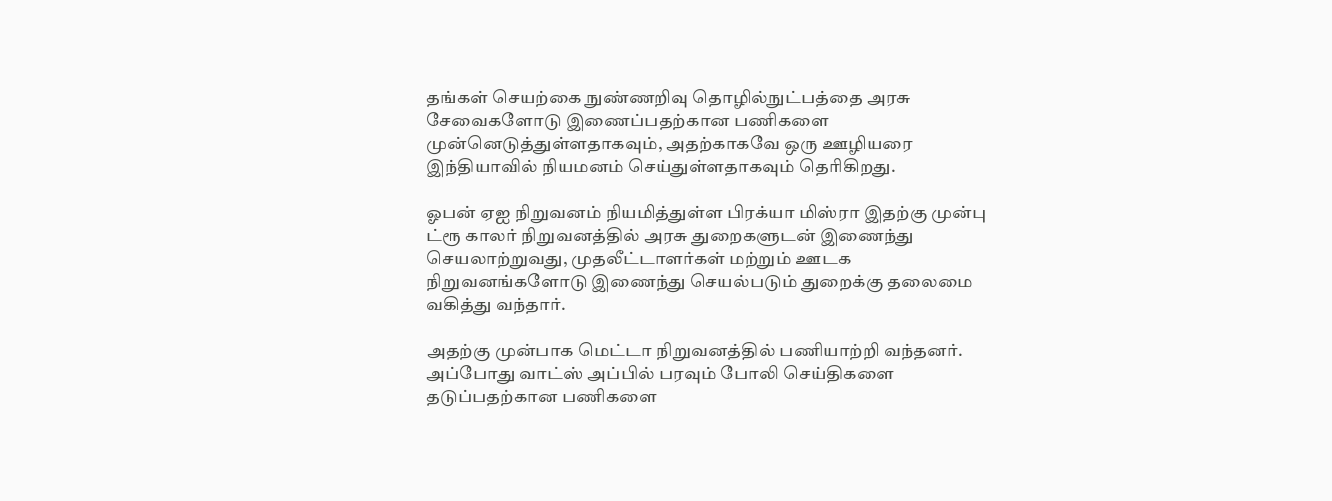தங்கள் செயற்கை நுண்ணறிவு தொழில்நுட்பத்தை அரசு சேவைகளோடு இணைப்பதற்கான பணிகளை முன்னெடுத்துள்ளதாகவும், அதற்காகவே ஒரு ஊழியரை இந்தியாவில் நியமனம் செய்துள்ளதாகவும் தெரிகிறது.

ஓபன் ஏஐ நிறுவனம் நியமித்துள்ள பிரக்யா மிஸ்ரா இதற்கு முன்பு ட்ரூ காலர் நிறுவனத்தில் அரசு துறைகளுடன் இணைந்து செயலாற்றுவது, முதலீட்டாளர்கள் மற்றும் ஊடக நிறுவனங்களோடு இணைந்து செயல்படும் துறைக்கு தலைமை வகித்து வந்தார்.

அதற்கு முன்பாக மெட்டா நிறுவனத்தில் பணியாற்றி வந்தனர். அப்போது வாட்ஸ் அப்பில் பரவும் போலி செய்திகளை தடுப்பதற்கான பணிகளை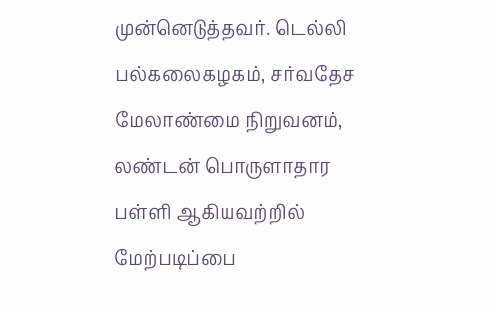முன்னெடுத்தவர். டெல்லி பல்கலைகழகம், சர்வதேச மேலாண்மை நிறுவனம், லண்டன் பொருளாதார பள்ளி ஆகியவற்றில் மேற்படிப்பை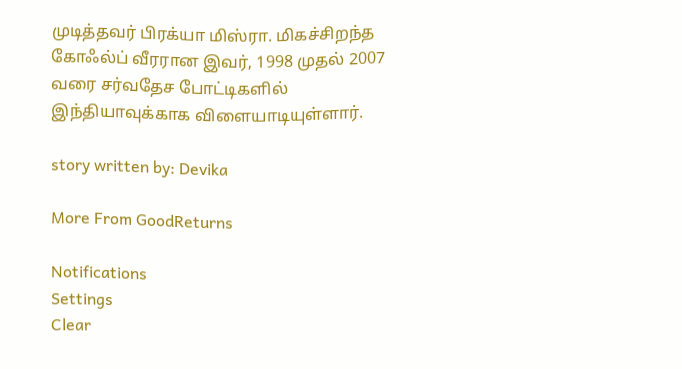முடித்தவர் பிரக்யா மிஸ்ரா. மிகச்சிறந்த கோஃல்ப் வீரரான இவர், 1998 முதல் 2007 வரை சர்வதேச போட்டிகளில் இந்தியாவுக்காக விளையாடியுள்ளார்.

story written by: Devika

More From GoodReturns

Notifications
Settings
Clear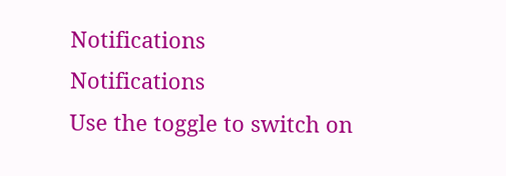Notifications
Notifications
Use the toggle to switch on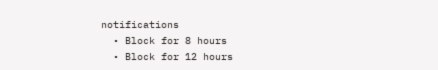notifications
  • Block for 8 hours
  • Block for 12 hours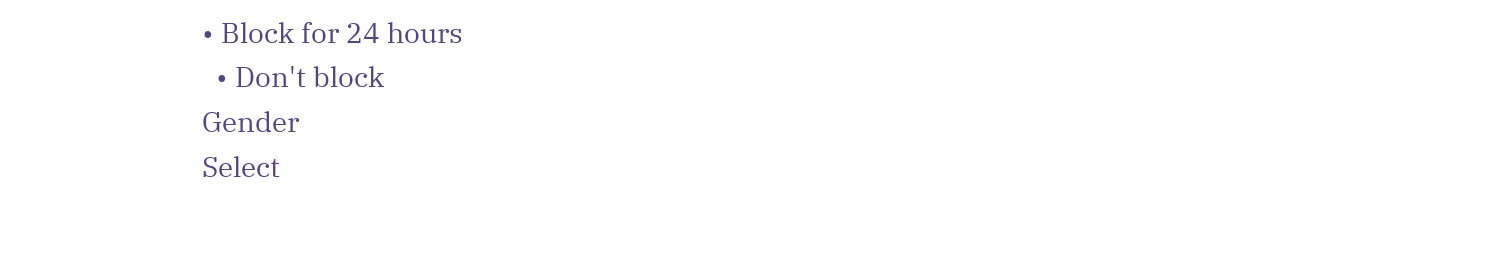• Block for 24 hours
  • Don't block
Gender
Select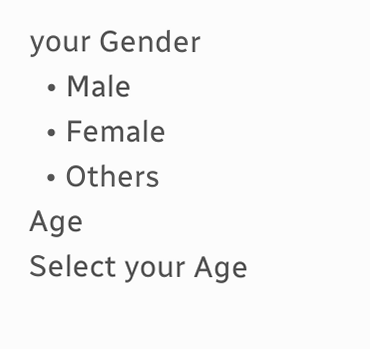your Gender
  • Male
  • Female
  • Others
Age
Select your Age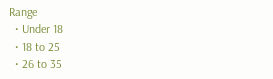Range
  • Under 18
  • 18 to 25
  • 26 to 35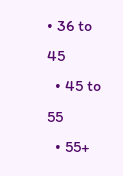• 36 to 45
  • 45 to 55
  • 55+